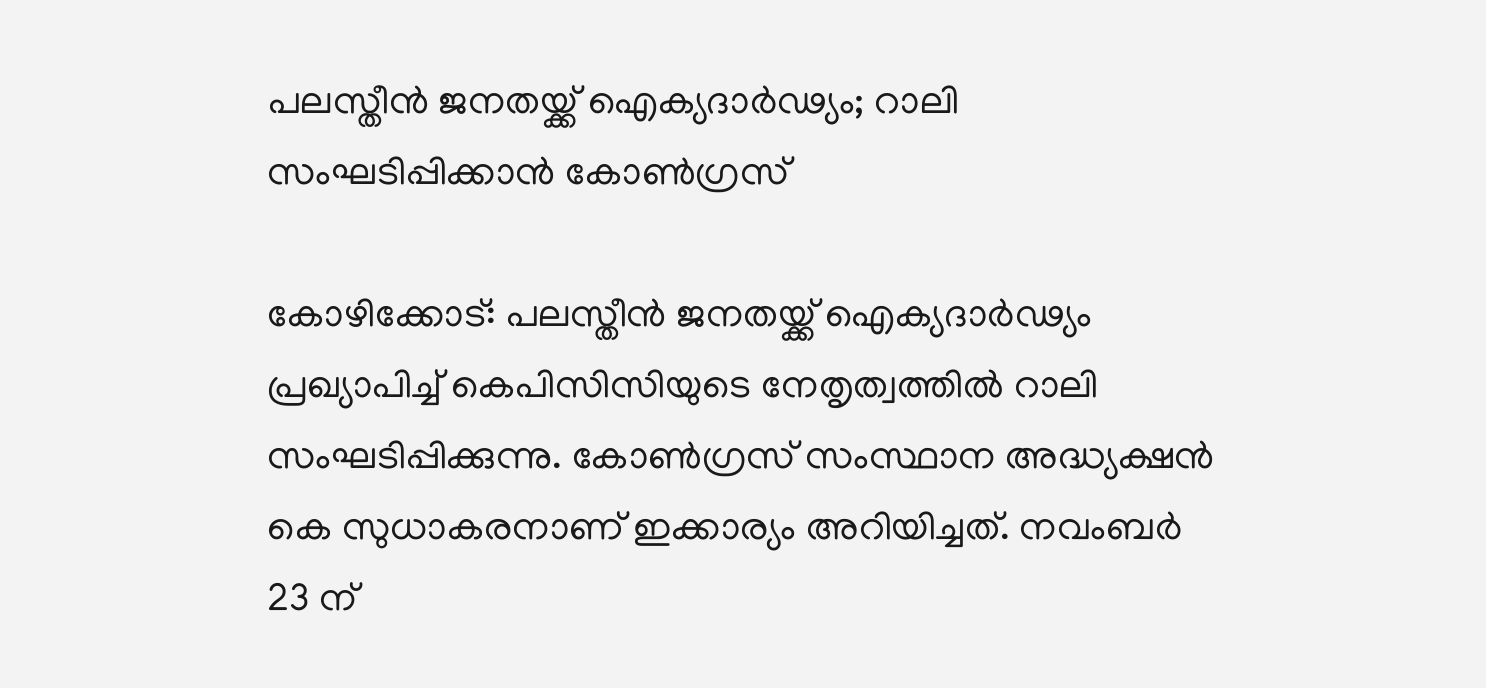പലസ്തീൻ ജനതയ്ക്ക് ഐക്യദാർഢ്യം; റാലി സംഘടിപ്പിക്കാൻ കോൺഗ്രസ്

കോഴിക്കോട്: പലസ്തീൻ ജനതയ്ക്ക് ഐക്യദാർഢ്യം പ്രഖ്യാപിച്ച് കെപിസിസിയുടെ നേതൃത്വത്തിൽ റാലി സംഘടിപ്പിക്കുന്നു. കോൺഗ്രസ് സംസ്ഥാന അദ്ധ്യക്ഷൻ കെ സുധാകരനാണ് ഇക്കാര്യം അറിയിച്ചത്. നവംബർ 23 ന്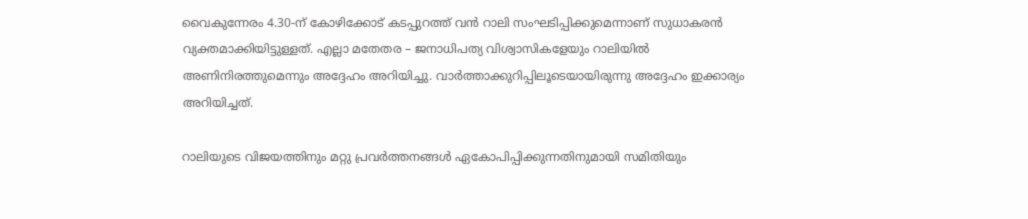വൈകുന്നേരം 4.30-ന് കോഴിക്കോട് കടപ്പുറത്ത് വൻ റാലി സംഘടിപ്പിക്കുമെന്നാണ് സുധാകരൻ വ്യക്തമാക്കിയിട്ടുള്ളത്. എല്ലാ മതേതര – ജനാധിപത്യ വിശ്വാസികളേയും റാലിയിൽ അണിനിരത്തുമെന്നും അദ്ദേഹം അറിയിച്ചു. വാർത്താക്കുറിപ്പിലൂടെയായിരുന്നു അദ്ദേഹം ഇക്കാര്യം അറിയിച്ചത്.

റാലിയുടെ വിജയത്തിനും മറ്റു പ്രവർത്തനങ്ങൾ ഏകോപിപ്പിക്കുന്നതിനുമായി സമിതിയും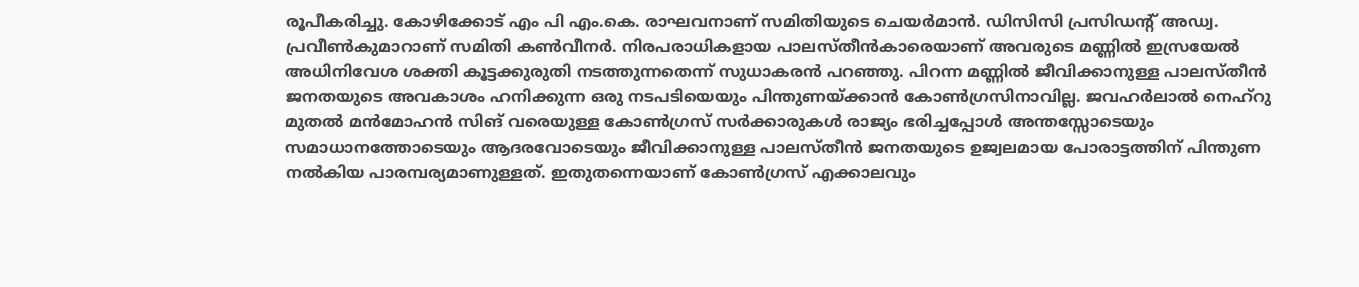രൂപീകരിച്ചു. കോഴിക്കോട് എം പി എം.കെ. രാഘവനാണ് സമിതിയുടെ ചെയർമാൻ. ഡിസിസി പ്രസിഡന്റ് അഡ്വ. പ്രവീൺകുമാറാണ് സമിതി കൺവീനർ. നിരപരാധികളായ പാലസ്തീൻകാരെയാണ് അവരുടെ മണ്ണിൽ ഇസ്രയേൽ അധിനിവേശ ശക്തി കൂട്ടക്കുരുതി നടത്തുന്നതെന്ന് സുധാകരൻ പറഞ്ഞു. പിറന്ന മണ്ണിൽ ജീവിക്കാനുള്ള പാലസ്തീൻ ജനതയുടെ അവകാശം ഹനിക്കുന്ന ഒരു നടപടിയെയും പിന്തുണയ്ക്കാൻ കോൺഗ്രസിനാവില്ല. ജവഹർലാൽ നെഹ്റു മുതൽ മൻമോഹൻ സിങ് വരെയുള്ള കോൺഗ്രസ് സർക്കാരുകൾ രാജ്യം ഭരിച്ചപ്പോൾ അന്തസ്സോടെയും സമാധാനത്തോടെയും ആദരവോടെയും ജീവിക്കാനുള്ള പാലസ്തീൻ ജനതയുടെ ഉജ്വലമായ പോരാട്ടത്തിന് പിന്തുണ നൽകിയ പാരമ്പര്യമാണുള്ളത്. ഇതുതന്നെയാണ് കോൺഗ്രസ് എക്കാലവും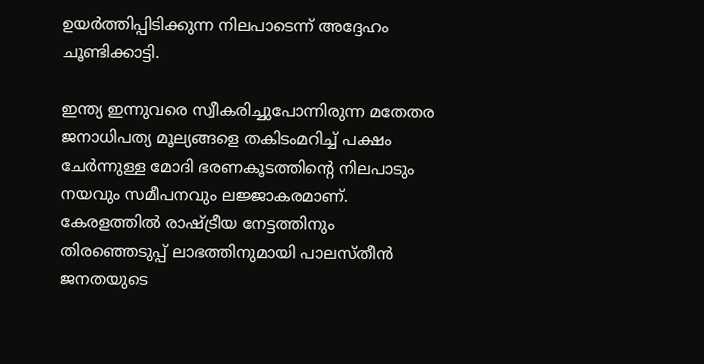ഉയർത്തിപ്പിടിക്കുന്ന നിലപാടെന്ന് അദ്ദേഹം ചൂണ്ടിക്കാട്ടി.

ഇന്ത്യ ഇന്നുവരെ സ്വീകരിച്ചുപോന്നിരുന്ന മതേതര ജനാധിപത്യ മൂല്യങ്ങളെ തകിടംമറിച്ച് പക്ഷം ചേർന്നുള്ള മോദി ഭരണകൂടത്തിന്റെ നിലപാടും നയവും സമീപനവും ലജ്ജാകരമാണ്. കേരളത്തിൽ രാഷ്ട്രീയ നേട്ടത്തിനും തിരഞ്ഞെടുപ്പ് ലാഭത്തിനുമായി പാലസ്തീൻ ജനതയുടെ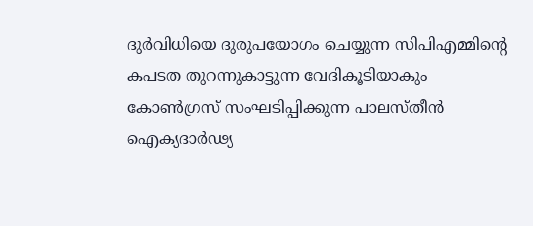ദുർവിധിയെ ദുരുപയോഗം ചെയ്യുന്ന സിപിഎമ്മിന്റെ കപടത തുറന്നുകാട്ടുന്ന വേദികൂടിയാകും കോൺഗ്രസ് സംഘടിപ്പിക്കുന്ന പാലസ്തീൻ ഐക്യദാർഢ്യ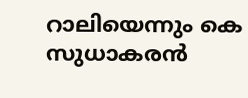റാലിയെന്നും കെ സുധാകരൻ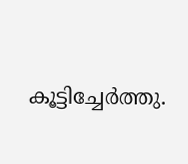കൂട്ടിച്ചേർത്തു.